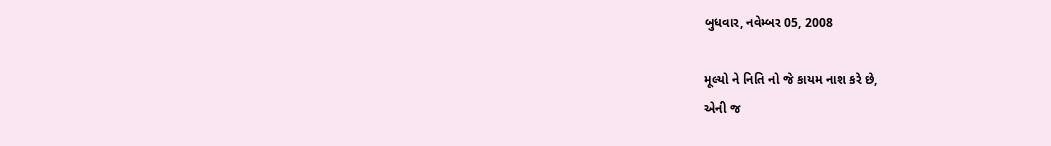બુધવાર, નવેમ્બર 05, 2008

મૂલ્યો ને નિતિ નો જે કાયમ નાશ કરે છે,
એની જ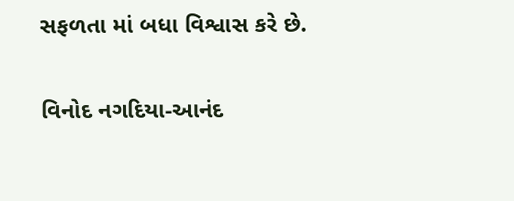સફળતા માં બધા વિશ્વાસ કરે છે.


વિનોદ નગદિયા-આનંદ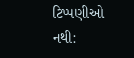ટિપ્પણીઓ નથી: